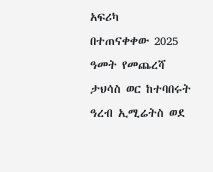አፍሪካ
በተጠናቀቀው 2025 ዓመት የመጨረሻ ታህሳስ ወር ከተባበሩት ዓረብ ኢሚሬትስ ወደ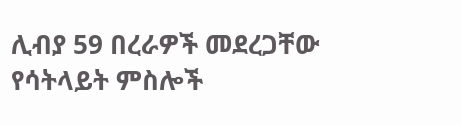ሊብያ 59 በረራዎች መደረጋቸው የሳትላይት ምስሎች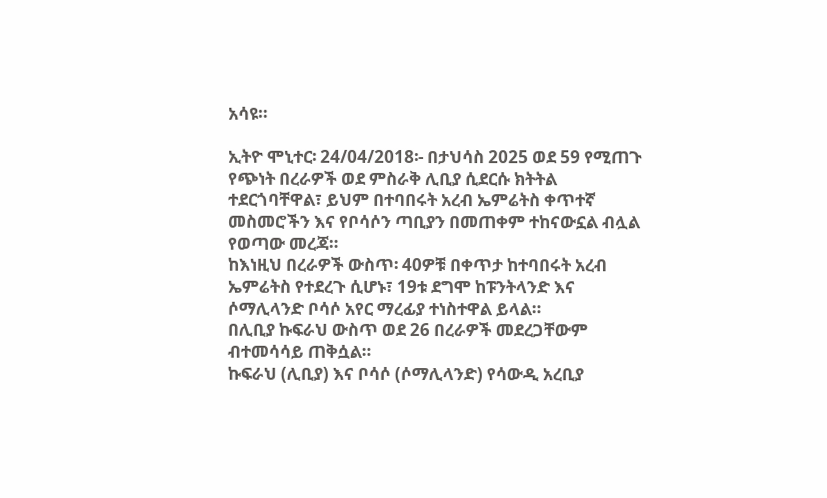አሳዩ።

ኢትዮ ሞኒተር፡ 24/04/2018፡- በታህሳስ 2025 ወደ 59 የሚጠጉ የጭነት በረራዎች ወደ ምስራቅ ሊቢያ ሲደርሱ ክትትል ተደርጎባቸዋል፣ ይህም በተባበሩት አረብ ኤምሬትስ ቀጥተኛ መስመሮችን እና የቦሳሶን ጣቢያን በመጠቀም ተከናውኗል ብሏል የወጣው መረጃ።
ከእነዚህ በረራዎች ውስጥ፡ 40ዎቹ በቀጥታ ከተባበሩት አረብ ኤምሬትስ የተደረጉ ሲሆኑ፣ 19ቱ ደግሞ ከፑንትላንድ እና ሶማሊላንድ ቦሳሶ አየር ማረፊያ ተነስተዋል ይላል።
በሊቢያ ኩፍራህ ውስጥ ወደ 26 በረራዎች መደረጋቸውም ብተመሳሳይ ጠቅሷል።
ኩፍራህ (ሊቢያ) እና ቦሳሶ (ሶማሊላንድ) የሳውዲ አረቢያ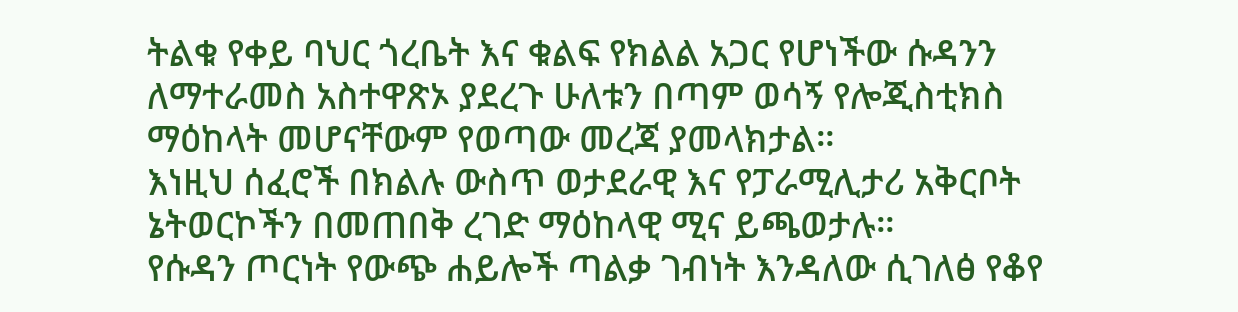ትልቁ የቀይ ባህር ጎረቤት እና ቁልፍ የክልል አጋር የሆነችው ሱዳንን ለማተራመስ አስተዋጽኦ ያደረጉ ሁለቱን በጣም ወሳኝ የሎጂስቲክስ ማዕከላት መሆናቸውም የወጣው መረጃ ያመላክታል።
እነዚህ ሰፈሮች በክልሉ ውስጥ ወታደራዊ እና የፓራሚሊታሪ አቅርቦት ኔትወርኮችን በመጠበቅ ረገድ ማዕከላዊ ሚና ይጫወታሉ።
የሱዳን ጦርነት የውጭ ሐይሎች ጣልቃ ገብነት እንዳለው ሲገለፅ የቆየ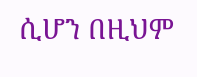ሲሆን በዚህም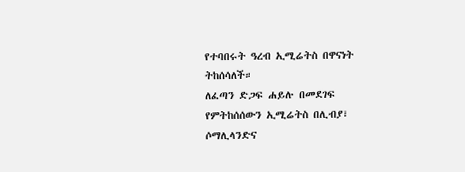የተባበሩት ዓረብ ኢሚሬትስ በዋናነት ትከሰሳለች።
ለፈጣን ድጋፍ ሐይሉ በመደገፍ የምትከሰሰውን ኢሚሬትስ በሊብያ፣ ሶማሊላንድና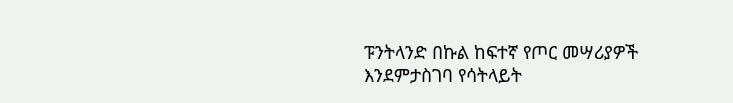ፑንትላንድ በኩል ከፍተኛ የጦር መሣሪያዎች እንደምታስገባ የሳትላይት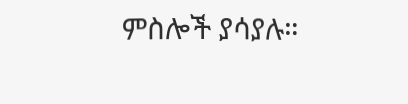ምስሎች ያሳያሉ።